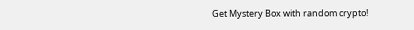Get Mystery Box with random crypto!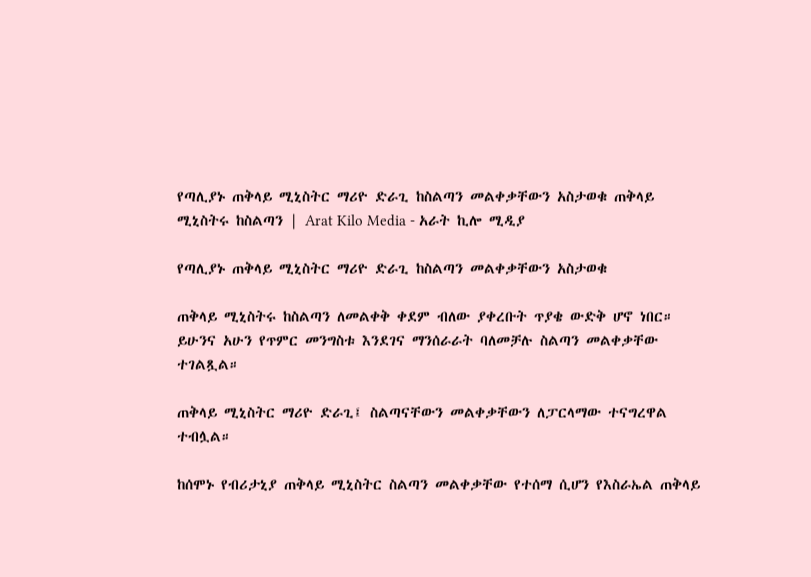የጣሊያኑ ጠቅላይ ሚኒስትር ማሪዮ ድራጊ ከስልጣን መልቀቃቸውን አስታወቁ ጠቅላይ ሚኒስትሩ ከስልጣን | Arat Kilo Media - አራት ኪሎ ሚዲያ

የጣሊያኑ ጠቅላይ ሚኒስትር ማሪዮ ድራጊ ከስልጣን መልቀቃቸውን አስታወቁ

ጠቅላይ ሚኒስትሩ ከስልጣን ለመልቀቅ ቀደም ብለው ያቀረቡት ጥያቄ ውድቅ ሆኖ ነበር። ይሁንና አሁን የጥምር መንግስቱ እንደገና ማንሰራራት ባለመቻሉ ስልጣን መልቀቃቸው ተገልጿል።

ጠቅላይ ሚኒስትር ማሪዮ ድራጊ፤ ስልጣናቸውን መልቀቃቸውን ለፓርላማው ተናግረዋል ተብሏል።

ከሰሞኑ የብሪታኒያ ጠቅላይ ሚኒስትር ስልጣን መልቀቃቸው የተሰማ ሲሆን የእስራኤል ጠቅላይ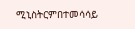ሚኒስትርምበተመሳሳይ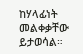ከሃላፊነት መልቀቃቸው ይታወሳል።